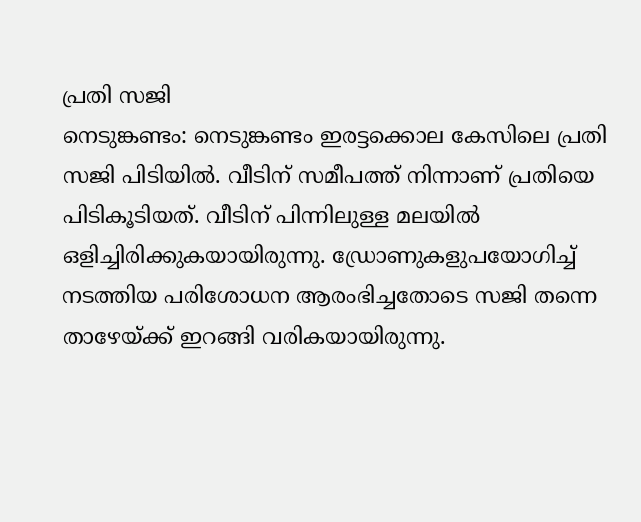പ്രതി സജി
നെടുങ്കണ്ടം: നെടുങ്കണ്ടം ഇരട്ടക്കൊല കേസിലെ പ്രതി സജി പിടിയിൽ. വീടിന് സമീപത്ത് നിന്നാണ് പ്രതിയെ പിടികൂടിയത്. വീടിന് പിന്നിലുള്ള മലയിൽ ഒളിച്ചിരിക്കുകയായിരുന്നു. ഡ്രോണുകളുപയോഗിച്ച് നടത്തിയ പരിശോധന ആരംഭിച്ചതോടെ സജി തന്നെ താഴേയ്ക്ക് ഇറങ്ങി വരികയായിരുന്നു.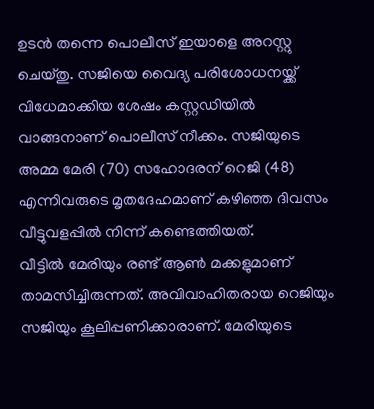ഉടൻ തന്നെ പൊലീസ് ഇയാളെ അറസ്റ്റു ചെയ്തു. സജിയെ വൈദ്യ പരിശോധനയ്ക്ക് വിധേമാക്കിയ ശേഷം കസ്റ്റഡിയിൽ വാങ്ങനാണ് പൊലീസ് നീക്കം. സജിയുടെ അമ്മ മേരി (70) സഹോദരന് റെജി (48) എന്നിവരുടെ മൃതദേഹമാണ് കഴിഞ്ഞ ദിവസം വീട്ടുവളപ്പിൽ നിന്ന് കണ്ടെത്തിയത്.
വീട്ടിൽ മേരിയും രണ്ട് ആൺ മക്കളുമാണ് താമസിച്ചിരുന്നത്. അവിവാഹിതരായ റെജിയും സജിയും കൂലിപ്പണിക്കാരാണ്. മേരിയുടെ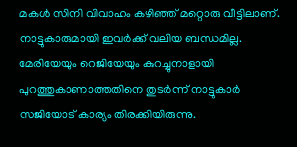മകൾ സിനി വിവാഹം കഴിഞ്ഞ് മറ്റൊരു വീട്ടിലാണ്. നാട്ടുകാരുമായി ഇവർക്ക് വലിയ ബന്ധമില്ല. മേരിയേയും റെജിയേയും കുറച്ചുനാളായി പുറത്തുകാണാത്തതിനെ തുടർന്ന് നാട്ടുകാർ സജിയോട് കാര്യം തിരക്കിയിരുന്നു.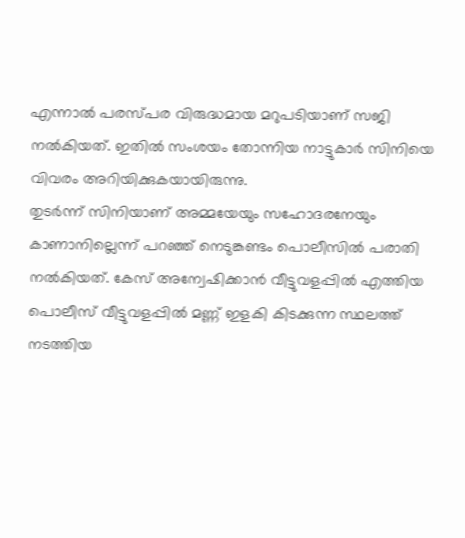എന്നാൽ പരസ്പര വിരുദ്ധമായ മറുപടിയാണ് സജി നൽകിയത്. ഇതിൽ സംശയം തോന്നിയ നാട്ടുകാർ സിനിയെ വിവരം അറിയിക്കുകയായിരുന്നു.
തുടർന്ന് സിനിയാണ് അമ്മയേയും സഹോദരനേയും കാണാനില്ലെന്ന് പറഞ്ഞ് നെടുങ്കണ്ടം പൊലീസിൽ പരാതി നൽകിയത്. കേസ് അന്വേഷിക്കാൻ വീട്ടുവളപ്പിൽ എത്തിയ പൊലീസ് വീട്ടുവളപ്പിൽ മണ്ണ് ഇളകി കിടക്കുന്ന സ്ഥലത്ത് നടത്തിയ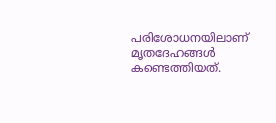പരിശോധനയിലാണ് മൃതദേഹങ്ങൾ കണ്ടെത്തിയത്.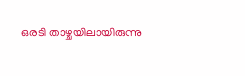ഒരടി താഴ്ചയിലായിരുന്നു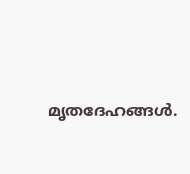മൃതദേഹങ്ങൾ.